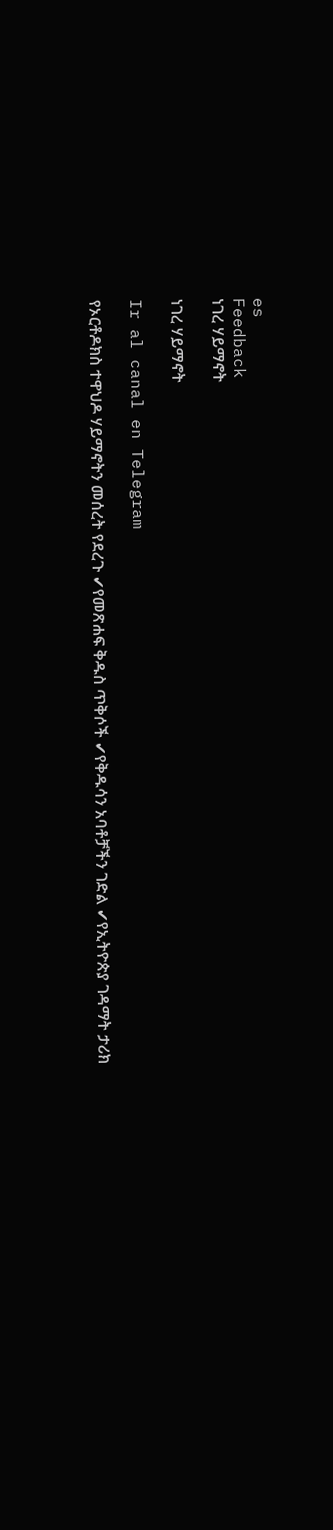es
Feedback
ነገረ ሃይማኖት

ነገረ ሃይማኖት

Ir al canal en Telegram

የኦርቶዶክስ ተዋህዶ ሃይማኖትን መሰረት የደረጉ ✔የመጽሐፍ ቅዱስ ጥቅሶች ✔የቅዱሳን አባቶቻችን ገድል ✔የኢትዮጵያ ገዳማት ታሪክ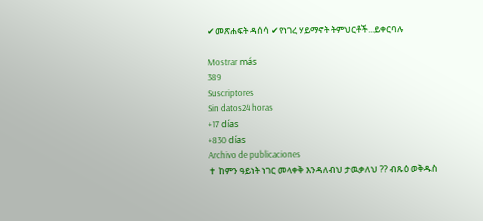✔መጽሐፍት ዳሰሳ ✔የነገረ ሃይማኖት ትምህርቶች...ይቀርባሉ

Mostrar más
389
Suscriptores
Sin datos24 horas
+17 días
+830 días
Archivo de publicaciones
✝ ከምን ዓይነት ነገር መላቀቅ እንዳለብህ ታዉቃለህ ?? ብጹዕ ወቅዱስ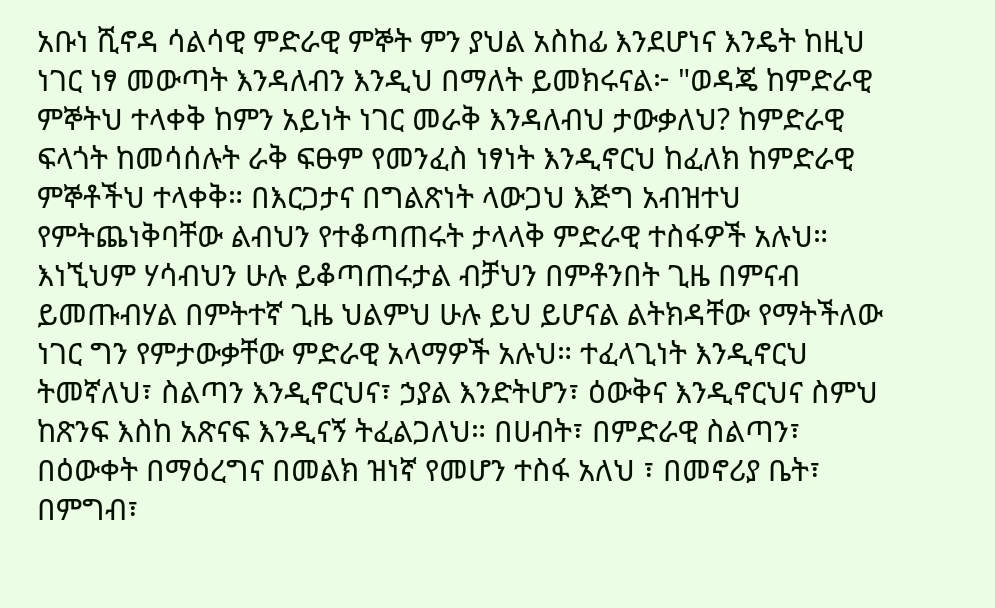አቡነ ሺኖዳ ሳልሳዊ ምድራዊ ምኞት ምን ያህል አስከፊ እንደሆነና እንዴት ከዚህ ነገር ነፃ መውጣት እንዳለብን እንዲህ በማለት ይመክሩናል፦ "ወዳጄ ከምድራዊ ምኞትህ ተላቀቅ ከምን አይነት ነገር መራቅ እንዳለብህ ታውቃለህ? ከምድራዊ ፍላጎት ከመሳሰሉት ራቅ ፍፁም የመንፈስ ነፃነት እንዲኖርህ ከፈለክ ከምድራዊ ምኞቶችህ ተላቀቅ። በእርጋታና በግልጽነት ላውጋህ እጅግ አብዝተህ የምትጨነቅባቸው ልብህን የተቆጣጠሩት ታላላቅ ምድራዊ ተስፋዎች አሉህ። እነኚህም ሃሳብህን ሁሉ ይቆጣጠሩታል ብቻህን በምቶንበት ጊዜ በምናብ ይመጡብሃል በምትተኛ ጊዜ ህልምህ ሁሉ ይህ ይሆናል ልትክዳቸው የማትችለው ነገር ግን የምታውቃቸው ምድራዊ አላማዎች አሉህ። ተፈላጊነት እንዲኖርህ ትመኛለህ፣ ስልጣን እንዲኖርህና፣ ኃያል እንድትሆን፣ ዕውቅና እንዲኖርህና ስምህ ከጽንፍ እስከ አጽናፍ እንዲናኝ ትፈልጋለህ። በሀብት፣ በምድራዊ ስልጣን፣ በዕውቀት በማዕረግና በመልክ ዝነኛ የመሆን ተስፋ አለህ ፣ በመኖሪያ ቤት፣ በምግብ፣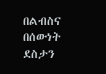በልብስና በሰውነት ደስታን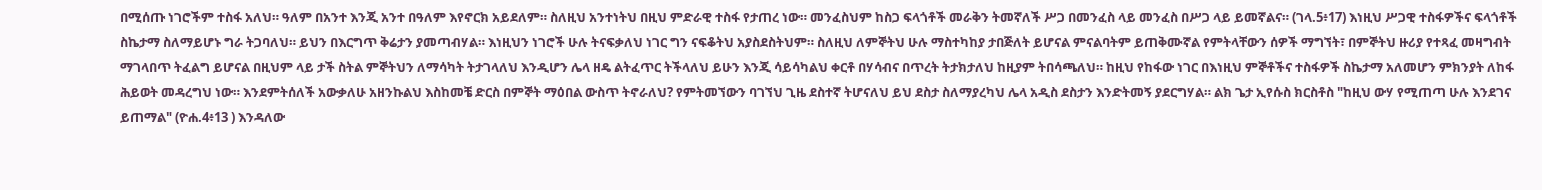በሚሰጡ ነገሮችም ተስፋ አለህ። ዓለም በአንተ እንጂ አንተ በዓለም እየኖርክ አይደለም። ስለዚህ አንተነትህ በዚህ ምድራዊ ተስፋ የታጠረ ነው። መንፈስህም ከስጋ ፍላጎቶች መራቅን ትመኛለች ሥጋ በመንፈስ ላይ መንፈስ በሥጋ ላይ ይመኛልና። (ገላ.5፥17) እነዚህ ሥጋዊ ተስፋዎችና ፍላጎቶች ስኬታማ ስለማይሆኑ ግራ ትጋባለህ። ይህን በእርግጥ ቅሬታን ያመጣብሃል። እነዚህን ነገሮች ሁሉ ትናፍቃለህ ነገር ግን ናፍቆትህ አያስደስትህም። ስለዚህ ለምኞትህ ሁሉ ማስተካከያ ታበጅለት ይሆናል ምናልባትም ይጠቅሙኛል የምትላቸውን ሰዎች ማግኘት፣ በምኞትህ ዙሪያ የተጻፈ መዛግብት ማገላበጥ ትፈልግ ይሆናል በዚህም ላይ ታች ስትል ምኞትህን ለማሳካት ትታገላለህ እንዲሆን ሌላ ዘዴ ልትፈጥር ትችላለህ ይሁን እንጂ ሳይሳካልህ ቀርቶ በሃሳብና በጥረት ትታክታለህ ከዚያም ትበሳጫለህ። ከዚህ የከፋው ነገር በእነዚህ ምኞቶችና ተስፋዎች ስኬታማ አለመሆን ምክንያት ለከፋ ሕይወት መዳረግህ ነው። እንደምትሰለች አውቃለሁ አዘንኩልህ እስከመቼ ድርስ በምኞት ማዕበል ውስጥ ትኖራለህ? የምትመኘውን ባገኘህ ጊዜ ደስተኛ ትሆናለህ ይህ ደስታ ስለማያረካህ ሌላ አዲስ ደስታን እንድትመኝ ያደርግሃል። ልክ ጌታ ኢየሱስ ክርስቶስ "ከዚህ ውሃ የሚጠጣ ሁሉ እንደገና ይጠማል" (ዮሐ.4፥13 ) እንዳለው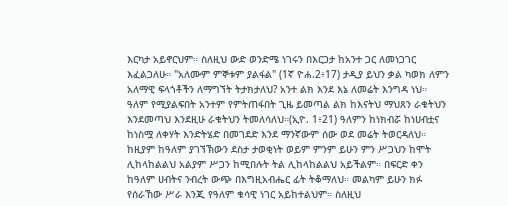እርካታ አይኖርህም። ስለዚህ ውድ ወንድሜ ነገሩን በእርጋታ ከአንተ ጋር ለመነጋገር እፈልጋለሁ። "አለሙም ምኞቱም ያልፋል" (1ኛ ዮሐ.2፥17) ታዲያ ይህን ቃል ካወክ ለምን አለማዊ ፍላጎቶችን ለማግኘት ትታክታለህ? አንተ ልክ እንደ እኔ ለመሬት እንግዳ ነህ። ዓለም የሚያልፍበት አንተም የምትጠፋበት ጊዜ ይመጣል ልክ ከእናትህ ማህጸን ራቁትህን እንደመጣህ እንደዚሁ ራቁትህን ትመለሳለህ።(ኢዮ. 1፥21) ዓለምን ከነክብሯ ከነሀብቷና ከነስሟ ለቀሃት እንድትሄድ በመገደድ እንደ ማንኛውም ሰው ወደ መሬት ትወርዳለህ። ከዚያም ከዓለም ያገኘኽውን ደስታ ታወቂነት ወይም ምንም ይሁን ምን ሥጋህን ከሞት ሊከላከልልህ አልያም ሥጋን ከሚበሉት ትል ሊከላከልልህ አይችልም። በፍርድ ቀን ከዓለም ሀብትና ንብረት ውጭ በእግዚአብሔር ፊት ትቆማለህ። መልካም ይሁን ክፉ የሰራኸው ሥራ እንጂ የዓለም ቁሳዊ ነገር አይከተልህም። ስለዚህ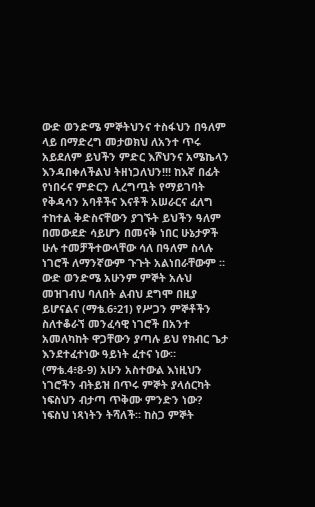ውድ ወንድሜ ምኞትህንና ተስፋህን በዓለም ላይ በማድረግ መታወክህ ለአንተ ጥሩ አይደለም ይህችን ምድር እሾህንና አሜኬላን እንዳበቀለችልህ ትዘነጋለህን!!! ከእኛ በፊት የነበሩና ምድርን ሊረግጧት የማይገባት የቅዳሳን አባቶችና እናቶች አሠራርና ፈለግ ተከተል ቅድስናቸውን ያገኙት ይህችን ዓለም በመውደድ ሳይሆን በመናቅ ነበር ሁኔታዎች ሁሉ ተመቻችተውላቸው ሳለ በዓለም ስላሉ ነገሮች ለማንኛውም ጉጉት አልነበራቸውም ። ውድ ወንድሜ አሁንም ምኞት አሉህ መዝገብህ ባለበት ልብህ ደግሞ በዚያ ይሆናልና (ማቴ.6፥21) የሥጋን ምኞቶችን ስለተቆራኘ መንፈሳዊ ነገሮች በአንተ አመለካከት ዋጋቸውን ያጣሉ ይህ የክብር ጌታ እንደተፈተነው ዓይነት ፈተና ነው። (ማቴ.4፥8-9) አሁን አስተውል እነዚህን ነገሮችን ብትይዝ በጥሩ ምኞት ያላሰርካት ነፍስህን ብታጣ ጥቅሙ ምንድን ነው? ነፍስህ ነጻነትን ትሻለች። ከስጋ ምኞት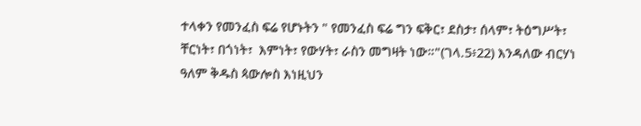ተላቀን የመንፈስ ፍሬ የሆኑትን " የመንፈስ ፍሬ ግን ፍቅር፣ ደስታ፣ ሰላም፣ ትዕግሥት፣ ቸርነት፣ በጎነት፣  እምነት፣ የውሃት፣ ራስን መግዛት ነው።"(ገላ.5፥22) እንዳለው ብርሃነ ዓለም ቅዱስ ጳውሎስ እነዚህን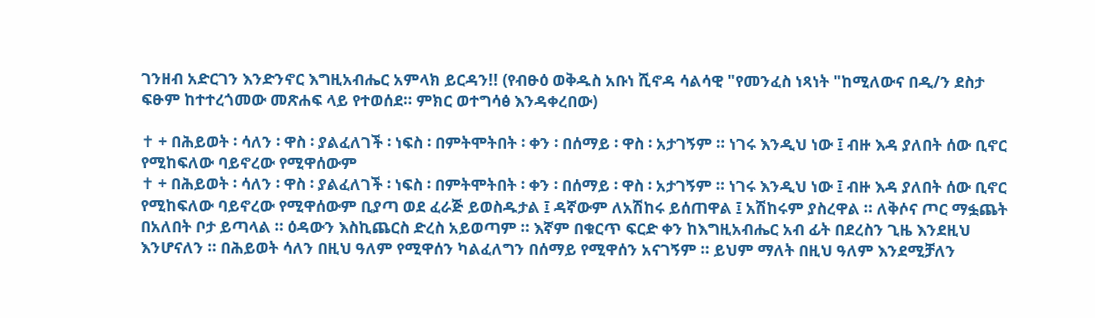ገንዘብ አድርገን እንድንኖር እግዚአብሔር አምላክ ይርዳን!! (የብፁዕ ወቅዱስ አቡነ ሺኖዳ ሳልሳዊ "የመንፈስ ነጻነት "ከሚለውና በዲ/ን ደስታ ፍፁም ከተተረጎመው መጽሐፍ ላይ የተወሰደ። ምክር ወተግሳፅ እንዳቀረበው)

✝ + በሕይወት ፡ ሳለን ፡ ዋስ ፡ ያልፈለገች ፡ ነፍስ ፡ በምትሞትበት ፡ ቀን ፡ በሰማይ ፡ ዋስ ፡ አታገኝም ። ነገሩ እንዲህ ነው ፤ ብዙ እዳ ያለበት ሰው ቢኖር የሚከፍለው ባይኖረው የሚዋሰውም
✝ + በሕይወት ፡ ሳለን ፡ ዋስ ፡ ያልፈለገች ፡ ነፍስ ፡ በምትሞትበት ፡ ቀን ፡ በሰማይ ፡ ዋስ ፡ አታገኝም ። ነገሩ እንዲህ ነው ፤ ብዙ እዳ ያለበት ሰው ቢኖር የሚከፍለው ባይኖረው የሚዋሰውም ቢያጣ ወደ ፈራጅ ይወስዱታል ፤ ዳኛውም ለአሽከሩ ይሰጠዋል ፤ አሽከሩም ያስረዋል ። ለቅሶና ጦር ማፏጨት በአለበት ቦታ ይጣላል ። ዕዳውን እስኪጨርስ ድረስ አይወጣም ። እኛም በቁርጥ ፍርድ ቀን ከእግዚአብሔር አብ ፊት በደረስን ጊዜ እንደዚህ እንሆናለን ። በሕይወት ሳለን በዚህ ዓለም የሚዋሰን ካልፈለግን በሰማይ የሚዋሰን አናገኝም ። ይህም ማለት በዚህ ዓለም እንደሚቻለን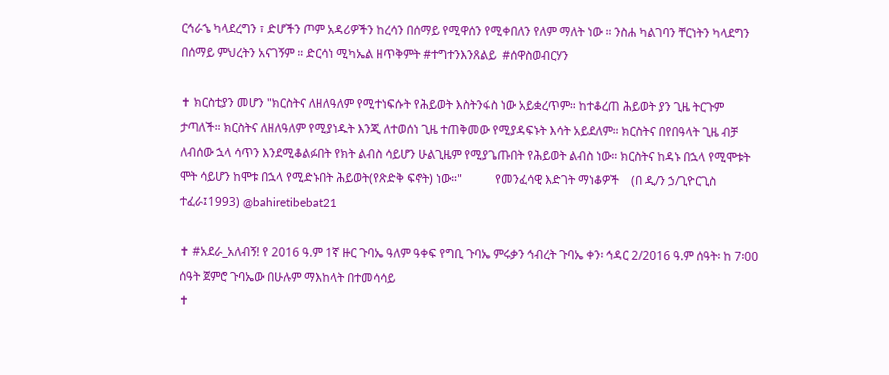ርኅራኄ ካላደረግን ፣ ድሆችን ጦም አዳሪዎችን ከረሳን በሰማይ የሚዋሰን የሚቀበለን የለም ማለት ነው ። ንስሐ ካልገባን ቸርነትን ካላደግን በሰማይ ምህረትን አናገኝም ። ድርሳነ ሚካኤል ዘጥቅምት #ተግተንእንጸልይ  #ሰዋስወብርሃን

✝ ክርስቲያን መሆን "ክርስትና ለዘለዓለም የሚተነፍሱት የሕይወት እስትንፋስ ነው አይቋረጥም። ከተቆረጠ ሕይወት ያን ጊዜ ትርጉም ታጣለች። ክርስትና ለዘለዓለም የሚያነዱት እንጂ ለተወሰነ ጊዜ ተጠቅመው የሚያዳፍኑት እሳት አይደለም። ክርስትና በየበዓላት ጊዜ ብቻ ለብሰው ኋላ ሳጥን እንደሚቆልፉበት የክት ልብስ ሳይሆን ሁልጊዜም የሚያጌጡበት የሕይወት ልብስ ነው። ክርስትና ከዳኑ በኋላ የሚሞቱት ሞት ሳይሆን ከሞቱ በኋላ የሚድኑበት ሕይወት(የጽድቅ ፍኖት) ነው።"           የመንፈሳዊ እድገት ማነቆዎች    (በ ዲ/ን ኃ/ጊዮርጊስ ተፈራ፤1993) @bahiretibebat21

✝ #አደራ_አለብኝ! የ 2016 ዓ.ም 1ኛ ዙር ጉባኤ ዓለም ዓቀፍ የግቢ ጉባኤ ምሩቃን ኅብረት ጉባኤ ቀን፡ ኅዳር 2/2016 ዓ.ም ሰዓት፡ ከ 7፡00 ሰዓት ጀምሮ ጉባኤው በሁሉም ማእከላት በተመሳሳይ
✝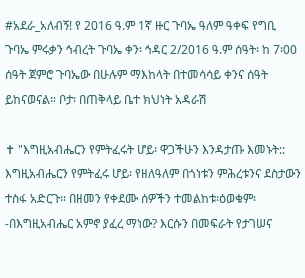#አደራ_አለብኝ! የ 2016 ዓ.ም 1ኛ ዙር ጉባኤ ዓለም ዓቀፍ የግቢ ጉባኤ ምሩቃን ኅብረት ጉባኤ ቀን፡ ኅዳር 2/2016 ዓ.ም ሰዓት፡ ከ 7፡00 ሰዓት ጀምሮ ጉባኤው በሁሉም ማእከላት በተመሳሳይ ቀንና ሰዓት ይከናወናል። ቦታ፡ በጠቅላይ ቤተ ክህነት አዳራሽ

✝ "እግዚአብሔርን የምትፈሩት ሆይ፡ ዋጋችሁን እንዳታጡ እመኑት:: እግዚአብሔርን የምትፈሩ ሆይ፡ የዘለዓለም በጎነቱን ምሕረቱንና ደስታውን ተስፋ አድርጉ፡፡ በዘመን የቀደሙ ሰዎችን ተመልከቱ፡ዕወቁም፡-በእግዚአብሔር አምኖ ያፈረ ማነው? እርሱን በመፍራት የታገሠና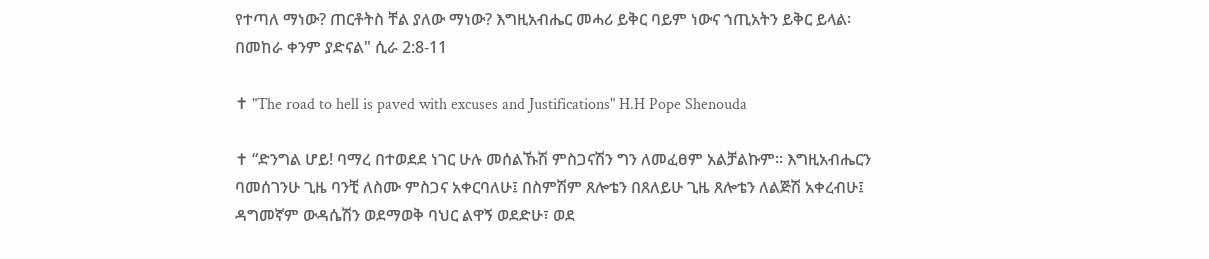የተጣለ ማነው? ጠርቶትስ ቸል ያለው ማነው? እግዚአብሔር መሓሪ ይቅር ባይም ነውና ኀጢአትን ይቅር ይላል፡በመከራ ቀንም ያድናል" ሲራ 2:8-11

✝ "The road to hell is paved with excuses and Justifications" H.H Pope Shenouda

✝ “ድንግል ሆይ! ባማረ በተወደደ ነገር ሁሉ መሰልኹሽ ምስጋናሽን ግን ለመፈፀም አልቻልኩም፡፡ እግዚአብሔርን ባመሰገንሁ ጊዜ ባንቺ ለስሙ ምስጋና አቀርባለሁ፤ በስምሽም ጸሎቴን በጸለይሁ ጊዜ ጸሎቴን ለልጅሽ አቀረብሁ፤ ዳግመኛም ውዳሴሽን ወደማወቅ ባህር ልዋኝ ወደድሁ፣ ወደ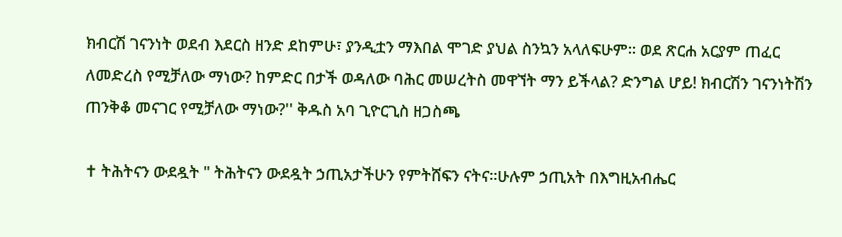ክብርሽ ገናንነት ወደብ እደርስ ዘንድ ደከምሁ፣ ያንዲቷን ማእበል ሞገድ ያህል ስንኳን አላለፍሁም። ወደ ጽርሐ አርያም ጠፈር ለመድረስ የሚቻለው ማነው? ከምድር በታች ወዳለው ባሕር መሠረትስ መዋኘት ማን ይችላል? ድንግል ሆይ! ክብርሽን ገናንነትሽን ጠንቅቆ መናገር የሚቻለው ማነው?'' ቅዱስ አባ ጊዮርጊስ ዘጋስጫ

✝ ትሕትናን ውደዷት " ትሕትናን ውደዷት ኃጢአታችሁን የምትሸፍን ናትና።ሁሉም ኃጢአት በእግዚአብሔር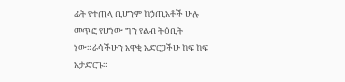ፊት የተጠላ ቢሆንም ከኃጢአቶች ሁሉ መጥፎ የሆነው ግን የልብ ትዕቢት ነው።ራሳችሁን አዋቂ አድርጋችሁ ከፍ ከፍ አታድርጉ።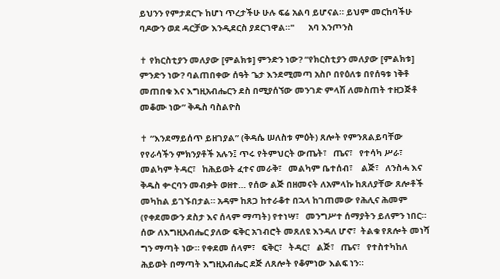ይህንን የምታደርጉ ከሆነ ጥረታችሁ ሁሉ ፍሬ አልባ ይሆናል። ይህም መርከባችሁ ባዶውን ወደ ዳርቻው እንዲደርስ ያደርገዋል።"       አባ እንጦንስ

✝ የክርስቲያን መለያው [ምልክቱ] ምንድን ነው? “የክርስቲያን መለያው [ምልክቱ] ምንድን ነው? ባልጠበቀው ሰዓት ጌታ እንደሚመጣ አስቦ በየዕለቱ በየሰዓቱ ነቅቶ መጠበቁ እና እግዚአብሔርን ደስ በሚያሰኘው መንገድ ምላሽ ለመስጠት ተዘጋጅቶ መቆሙ ነው” ቅዱስ ባስልዮስ

✝ “እንደማይሰጥ ይዘገያል” (ቅዳሴ ሠለስቱ ምዕት) ጸሎት የምንጸልይባቸው የየራሳችን ምክንያቶች አሉን፤ ጥሩ የትምህርት ውጤት፣   ጤና፣   የተሳካ ሥራ፣    መልካም ትዳር፣   ከሕይወት ፈተና መራቅ፣   መልካም ቤተሰብ፣    ልጅ፣   ለንስሓ እና ቅዱስ ቍርባን መብቃት ወዘተ… የሰው ልጅ በዘመናት ለአምላኩ ከጸለያቸው ጸሎቶች መካከል ይገኙበታል። አዳም ከጸጋ ከተራቆተ በኋላ ከገጠመው የሕሊና ሕመም (የቀደመውን ደስታ እና ሰላም ማጣት) የተነሣ፣   መንግሥተ ሰማያትን ይለምን ነበር። ሰው ለእግዚአብሔር ያለው ፍቅር አገብሮት መጸለዩ እንዳለ ሆኖ፣  ትልቁ የጸሎት መነሻ ግን ማጣት ነው። የቀደመ ሰላም፣   ፍቅር፣   ትዳር፣   ልጅ፣   ጤና፣   የተስተካከለ ሕይወት በማጣት እግዚአብሔር ደጅ ለጸሎት የቆምነው እልፍ ነን።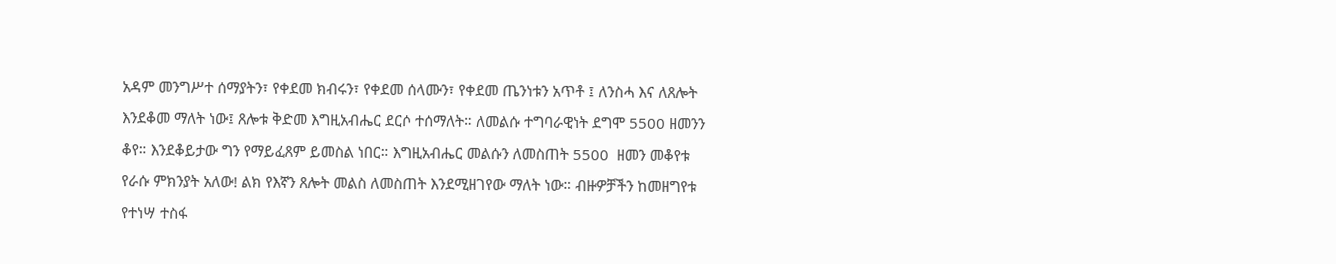አዳም መንግሥተ ሰማያትን፣ የቀደመ ክብሩን፣ የቀደመ ሰላሙን፣ የቀደመ ጤንነቱን አጥቶ ፤ ለንስሓ እና ለጸሎት እንደቆመ ማለት ነው፤ ጸሎቱ ቅድመ እግዚአብሔር ደርሶ ተሰማለት። ለመልሱ ተግባራዊነት ደግሞ 5500 ዘመንን ቆየ። እንደቆይታው ግን የማይፈጸም ይመስል ነበር። እግዚአብሔር መልሱን ለመስጠት 5500  ዘመን መቆየቱ የራሱ ምክንያት አለው! ልክ የእኛን ጸሎት መልስ ለመስጠት እንደሚዘገየው ማለት ነው። ብዙዎቻችን ከመዘግየቱ የተነሣ ተስፋ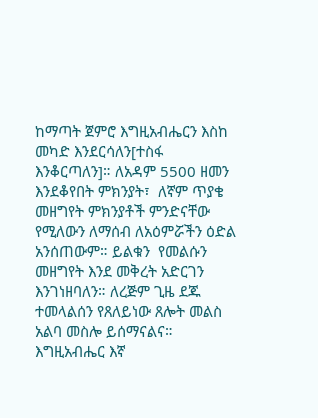ከማጣት ጀምሮ እግዚአብሔርን እስከ መካድ እንደርሳለን[ተስፋ እንቆርጣለን]። ለአዳም 5500 ዘመን እንደቆየበት ምክንያት፣  ለኛም ጥያቄ መዘግየት ምክንያቶች ምንድናቸው የሚለውን ለማሰብ ለአዕምሯችን ዕድል አንሰጠውም። ይልቁን  የመልሱን መዘግየት እንደ መቅረት አድርገን እንገነዘባለን። ለረጅም ጊዜ ደጁ ተመላልሰን የጸለይነው ጸሎት መልስ አልባ መስሎ ይሰማናልና። እግዚአብሔር እኛ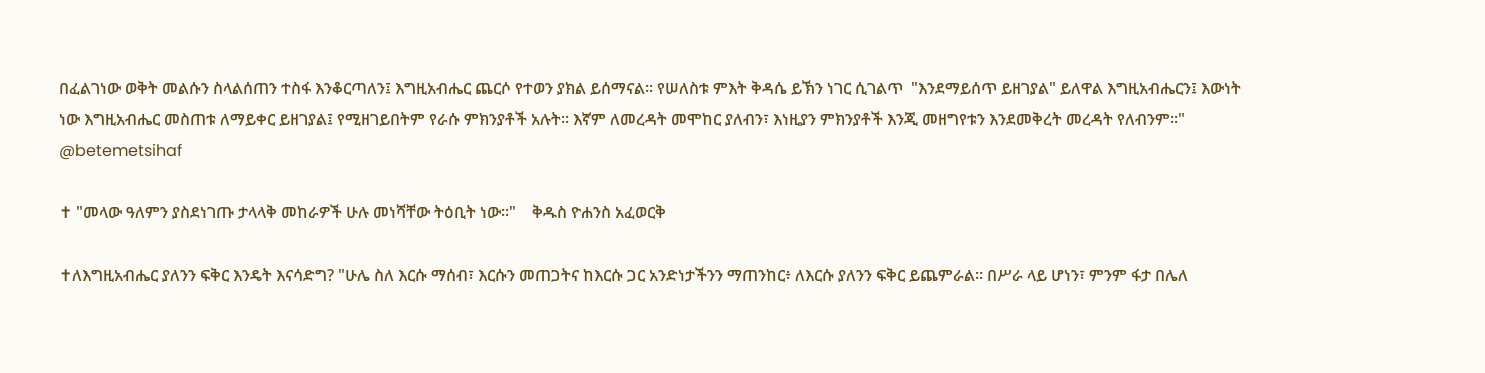በፈልገነው ወቅት መልሱን ስላልሰጠን ተስፋ እንቆርጣለን፤ እግዚአብሔር ጨርሶ የተወን ያክል ይሰማናል። የሠለስቱ ምእት ቅዳሴ ይኽን ነገር ሲገልጥ  "እንደማይሰጥ ይዘገያል" ይለዋል እግዚአብሔርን፤ እውነት ነው እግዚአብሔር መስጠቱ ለማይቀር ይዘገያል፤ የሚዘገይበትም የራሱ ምክንያቶች አሉት። እኛም ለመረዳት መሞከር ያለብን፣ እነዚያን ምክንያቶች እንጂ መዘግየቱን እንደመቅረት መረዳት የለብንም።" @betemetsihaf

✝ "መላው ዓለምን ያስደነገጡ ታላላቅ መከራዎች ሁሉ መነሻቸው ትዕቢት ነው፡፡"    ቅዱስ ዮሐንስ አፈወርቅ

✝ለእግዚአብሔር ያለንን ፍቅር እንዴት እናሳድግ? "ሁሌ ስለ እርሱ ማሰብ፣ እርሱን መጠጋትና ከእርሱ ጋር አንድነታችንን ማጠንከር፥ ለእርሱ ያለንን ፍቅር ይጨምራል። በሥራ ላይ ሆነን፣ ምንም ፋታ በሌለ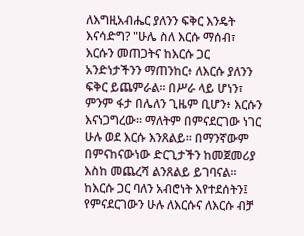ለእግዚአብሔር ያለንን ፍቅር እንዴት እናሳድግ? "ሁሌ ስለ እርሱ ማሰብ፣ እርሱን መጠጋትና ከእርሱ ጋር አንድነታችንን ማጠንከር፥ ለእርሱ ያለንን ፍቅር ይጨምራል። በሥራ ላይ ሆነን፣ ምንም ፋታ በሌለን ጊዜም ቢሆን፥ እርሱን እናነጋግረው። ማለትም በምናደርገው ነገር ሁሉ ወደ እርሱ እንጸልይ። በማንኛውም በምናከናውነው ድርጊታችን ከመጀመሪያ እስከ መጨረሻ ልንጸልይ ይገባናል። ከእርሱ ጋር ባለን አብሮነት እየተደሰትን፤ የምናደርገውን ሁሉ ለእርሱና ለእርሱ ብቻ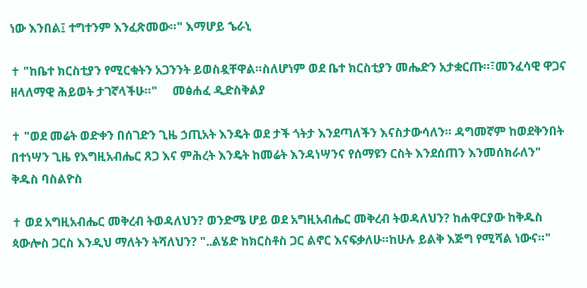ነው እንበል፤ ተግተንም እንፈጽመው።" እማሆይ ኄራኒ

✝ "ከቤተ ክርስቲያን የሚርቁትን አጋንንት ይወስዷቸዋል።ስለሆነም ወደ ቤተ ክርስቲያን መሔድን አታቋርጡ።፣መንፈሳዊ ዋጋና ዘላለማዊ ሕይወት ታገኛላችሁ።"     መፅሐፈ ዲድስቅልያ

✝ "ወደ መሬት ወድቀን በሰገድን ጊዜ ኃጢአት እንዴት ወደ ታች ጎትታ እንደጣለችን እናስታውሳለን። ዳግመኛም ከወደቅንበት በተነሣን ጊዜ የእግዚአብሔር ጸጋ እና ምሕረት እንዴት ከመሬት እንዳነሣንና የሰማዩን ርስት እንደሰጠን እንመሰክራለን"           ቅዱስ ባስልዮስ

✝ ወደ አግዚአብሔር መቅረብ ትወዳለህን? ወንድሜ ሆይ ወደ አግዚአብሔር መቅረብ ትወዳለህን? ከሐዋርያው ከቅዱስ ጳውሎስ ጋርስ እንዲህ ማለትን ትሻለህን? "..ልሄድ ከክርስቶስ ጋር ልኖር እናፍቃለሁ።ከሁሉ ይልቅ እጅግ የሚሻል ነውና።"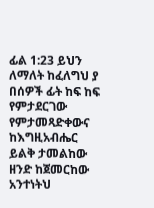ፊል 1:23 ይህን ለማለት ከፈለግህ ያ በሰዎች ፊት ከፍ ከፍ የምታደርገው የምታመጻድቀውና ከእግዚአብሔር ይልቅ ታመልከው ዘንድ ከጀመርከው አንተነትህ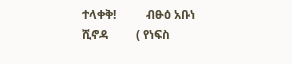ተላቀቅ!          ብፁዕ አቡነ ሺኖዳ         ( የነፍስ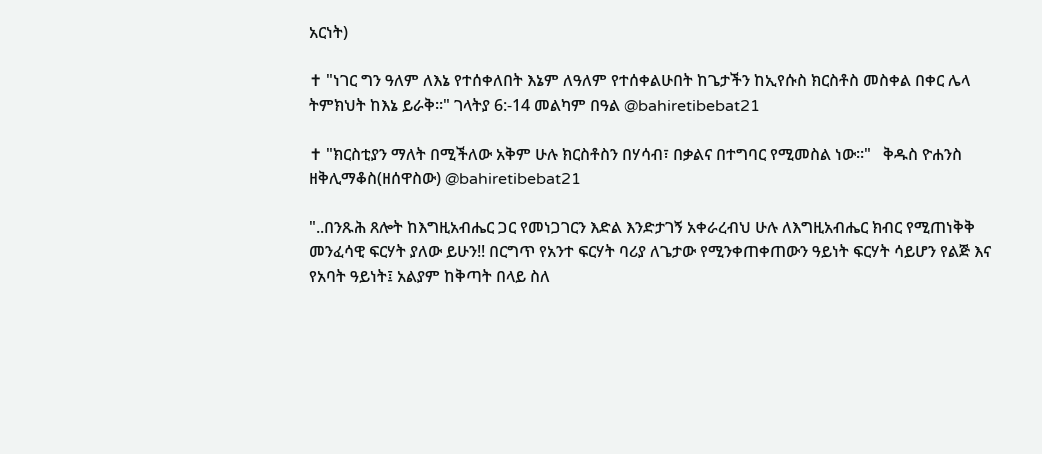አርነት)

✝ "ነገር ግን ዓለም ለእኔ የተሰቀለበት እኔም ለዓለም የተሰቀልሁበት ከጌታችን ከኢየሱስ ክርስቶስ መስቀል በቀር ሌላ ትምክህት ከእኔ ይራቅ።" ገላትያ 6:-14 መልካም በዓል @bahiretibebat21

✝ "ክርስቲያን ማለት በሚችለው አቅም ሁሉ ክርስቶስን በሃሳብ፣ በቃልና በተግባር የሚመስል ነው።"   ቅዱስ ዮሐንስ ዘቅሊማቆስ(ዘሰዋስው) @bahiretibebat21

"..በንጹሕ ጸሎት ከእግዚአብሔር ጋር የመነጋገርን እድል እንድታገኝ አቀራረብህ ሁሉ ለእግዚአብሔር ክብር የሚጠነቅቅ መንፈሳዊ ፍርሃት ያለው ይሁን!! በርግጥ የአንተ ፍርሃት ባሪያ ለጌታው የሚንቀጠቀጠውን ዓይነት ፍርሃት ሳይሆን የልጅ እና የአባት ዓይነት፤ አልያም ከቅጣት በላይ ስለ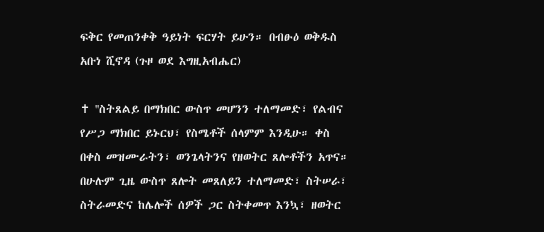ፍቅር የመጠንቀቅ ዓይነት ፍርሃት ይሁን። በብፁዕ ወቅዱስ አቡነ ሺኖዳ (ጉዞ ወደ እግዚአብሔር)

✝ ''ስትጸልይ በማክበር ውስጥ መሆንን ተለማመድ፣ የልብና የሥጋ ማክበር ይኑርህ፣ የስሜቶች ሰላምም እንዲሁ። ቀስ በቀስ መዝሙራትን፣ ወንጌላትንና የዘወትር ጸሎቶችን አጥና። በሁሉም ጊዜ ውስጥ ጸሎት መጸለይን ተለማመድ፣ ስትሠራ፣ ስትራመድና ከሌሎች ሰዎች ጋር ስትቀመጥ እንኳ፣ ዘወትር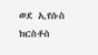ወደ ኢየሱስ ክርስቶስ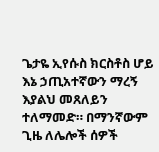ጌታዬ ኢየሱስ ክርስቶስ ሆይ እኔ ኃጢአተኛውን ማረኝ እያልህ መጸለይን ተለማመድ። በማንኛውም ጊዜ ለሌሎች ሰዎች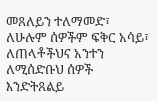መጸለይን ተለማመድ፣ ለሁሉም ሰዎችም ፍቅር አሳይ፣ ለጠላቶችህና አንተን ለሚሰድቡህ ሰዎች እንድትጸልይ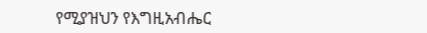የሚያዝህን የእግዚአብሔር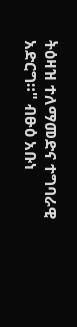ትዕዛዝ ተለማመድና ተግባራዊ አድርግ።" ብፁዕ አቡነ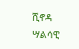ሺኖዳ ሣልሳዊ